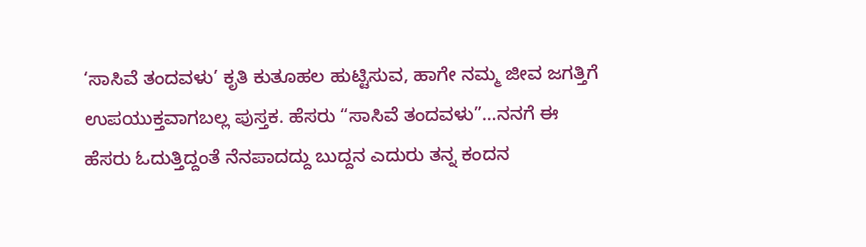‘ಸಾಸಿವೆ ತಂದವಳು’ ಕೃತಿ ಕುತೂಹಲ ಹುಟ್ಟಿಸುವ, ಹಾಗೇ ನಮ್ಮ ಜೀವ ಜಗತ್ತಿಗೆ ಉಪಯುಕ್ತವಾಗಬಲ್ಲ ಪುಸ್ತಕ. ಹೆಸರು “ಸಾಸಿವೆ ತಂದವಳು”…ನನಗೆ ಈ ಹೆಸರು ಓದುತ್ತಿದ್ದಂತೆ ನೆನಪಾದದ್ದು ಬುದ್ದನ ಎದುರು ತನ್ನ ಕಂದನ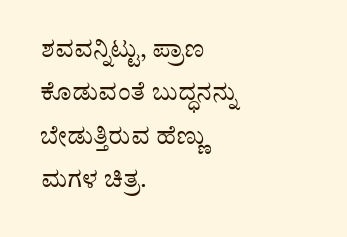ಶವವನ್ನಿಟ್ಟು, ಪ್ರಾಣ ಕೊಡುವಂತೆ ಬುದ್ಧನನ್ನು ಬೇಡುತ್ತಿರುವ ಹೆಣ್ಣು ಮಗಳ ಚಿತ್ರ.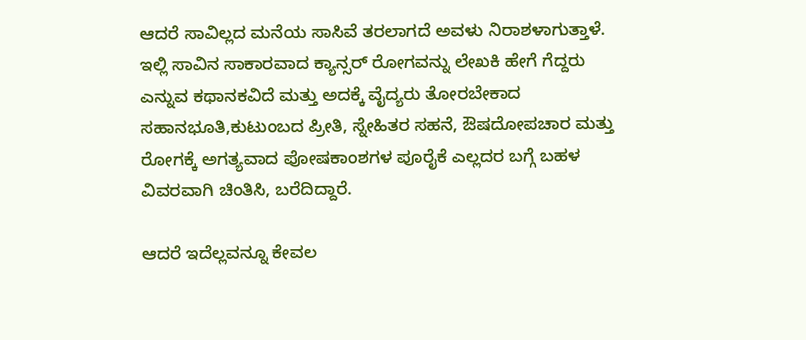ಆದರೆ ಸಾವಿಲ್ಲದ ಮನೆಯ ಸಾಸಿವೆ ತರಲಾಗದೆ ಅವಳು ನಿರಾಶಳಾಗುತ್ತಾಳೆ. ಇಲ್ಲಿ ಸಾವಿನ ಸಾಕಾರವಾದ ಕ್ಯಾನ್ಸರ್ ರೋಗವನ್ನು ಲೇಖಕಿ ಹೇಗೆ ಗೆದ್ದರು ಎನ್ನುವ ಕಥಾನಕವಿದೆ ಮತ್ತು ಅದಕ್ಕೆ ವೈದ್ಯರು ತೋರಬೇಕಾದ ಸಹಾನಭೂತಿ,ಕುಟುಂಬದ ಪ್ರೀತಿ, ಸ್ನೇಹಿತರ ಸಹನೆ, ಔಷದೋಪಚಾರ ಮತ್ತು ರೋಗಕ್ಕೆ ಅಗತ್ಯವಾದ ಪೋಷಕಾಂಶಗಳ ಪೂರೈಕೆ ಎಲ್ಲದರ ಬಗ್ಗೆ ಬಹಳ ವಿವರವಾಗಿ ಚಿಂತಿಸಿ, ಬರೆದಿದ್ದಾರೆ.

ಆದರೆ ಇದೆಲ್ಲವನ್ನೂ ಕೇವಲ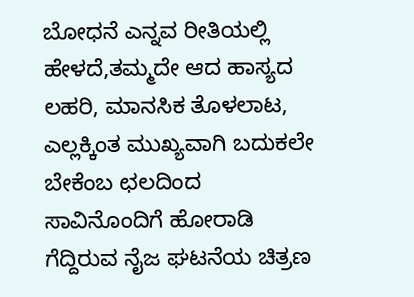ಬೋಧನೆ ಎನ್ನವ ರೀತಿಯಲ್ಲಿ ಹೇಳದೆ,ತಮ್ಮದೇ ಆದ ಹಾಸ್ಯದ ಲಹರಿ, ಮಾನಸಿಕ ತೊಳಲಾಟ, ಎಲ್ಲಕ್ಕಿಂತ ಮುಖ್ಯವಾಗಿ ಬದುಕಲೇ ಬೇಕೆಂಬ ಛಲದಿಂದ ಸಾವಿನೊಂದಿಗೆ ಹೋರಾಡಿ ಗೆದ್ದಿರುವ ನೈಜ ಘಟನೆಯ ಚಿತ್ರಣ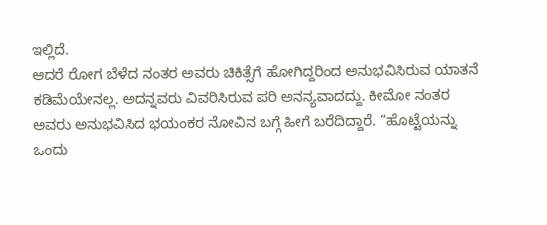ಇಲ್ಲಿದೆ.
ಆದರೆ ರೋಗ ಬೆಳೆದ ನಂತರ ಅವರು ಚಿಕಿತ್ಸೆಗೆ ಹೋಗಿದ್ದರಿಂದ ಅನುಭವಿಸಿರುವ ಯಾತನೆ ಕಡಿಮೆಯೇನಲ್ಲ. ಅದನ್ನವರು ವಿವರಿಸಿರುವ ಪರಿ ಅನನ್ಯವಾದದ್ದು. ಕೀಮೋ ನಂತರ ಅವರು ಅನುಭವಿಸಿದ ಭಯಂಕರ ನೋವಿನ ಬಗ್ಗೆ ಹೀಗೆ ಬರೆದಿದ್ದಾರೆ. “ಹೊಟ್ಟೆಯನ್ನು ಒಂದು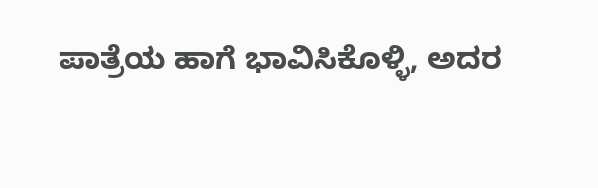ಪಾತ್ರೆಯ ಹಾಗೆ ಭಾವಿಸಿಕೊಳ್ಳಿ, ಅದರ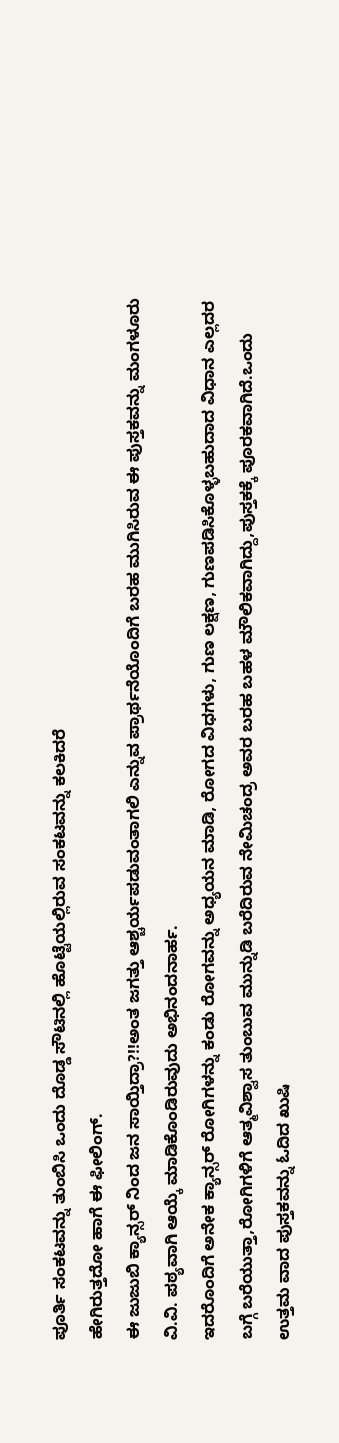ಪೂರ್ತಿ ಸಂಕಟವನ್ನು ತುಂಬಿಸಿ ಒಂದು ದೊಡ್ಡ ಸೌಟಿನಲ್ಲಿ ಹೊಟ್ಟೆಯಲ್ಲಿರುವ ಸಂಕಟವನ್ನು ಕಲಕಿದರೆ
ಹೇಗಿರುತ್ತದೋ ಹಾಗೆ ಈ ಫೀಲಿಂಗ್.
ಈ ಜುಜುಬಿ ಕ್ಯಾನ್ಸರ್ ನಿಂದ ಜನ ಸಾಯ್ತಿದ್ರಾ?!!ಅಂತ ಜಗತ್ತು ಆಶ್ಚರ್ಯಪಡುವಂತಾಗಲಿ ಎನ್ನುವ ಪ್ರಾರ್ಥನೆಯೊಂದಿಗೆ ಬರಹ ಮುಗಿಸಿರುವ ಈ ಪುಸ್ತಕವನ್ನು ಮಂಗಳೂರು ವಿ.ವಿ. ಪಠ್ಯವಾಗಿ ಆಯ್ಕೆ ಮಾಡಿಕೊಂಡಿರುವುದು ಅಭಿನಂದನಾರ್ಹ.
ಇದರೊಂದಿಗೆ ಅನೇಕ ಕ್ಯಾನ್ಸರ್ ರೋಗಿಗಳನ್ನು ಕಂಡು ರೋಗವನ್ನು ಅಧ್ಯಯನ ಮಾಡಿ, ರೋಗದ ವಿಧಗಳು, ಗುಣ ಲಕ್ಷಣ, ಗುಣಪಡಿಸಿಕೊಳ್ಳಬಹುದಾದ ವಿಧಾನ ಎಲ್ಲದರ ಬಗ್ಗೆ ಬರೆಯುತ್ತಾ,ರೋಗಿಗಳಿಗೆ ಆತ್ಮವಿಶ್ವಾಸ ತುಂಬುವ ಮುನ್ನುಡಿ ಬರೆದಿರುವ ನೇಮಿಚಂದ್ರ ಅವರ ಬರಹ ಬಹಳ ಮೌಲಿಕವಾಗಿದ್ದು,ಪುಸ್ತಕಕ್ಕೆ ಪೂರಕವಾಗಿದೆ.ಒಂದು ಉತ್ತಮ ವಾದ ಪುಸ್ತಕವನ್ನು ಓದಿದ ಖುಷಿ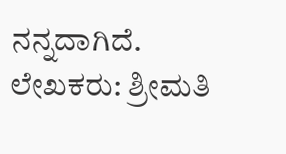ನನ್ನದಾಗಿದೆ.
ಲೇಖಕರು: ಶ್ರೀಮತಿ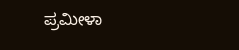ಪ್ರಮೀಳಾ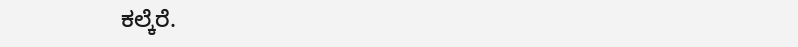ಕಲ್ಕೆರೆ.